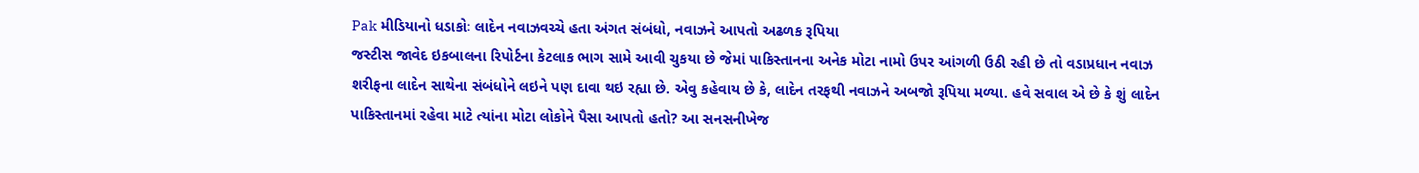Pak મીડિયાનો ધડાકોઃ લાદેન નવાઝવચ્ચે હતા અંગત સંબંધો, નવાઝને આપતો અઢળક રૂપિયા
જસ્ટીસ જાવેદ ઇકબાલના રિપોર્ટના કેટલાક ભાગ સામે આવી ચુકયા છે જેમાં પાકિસ્તાનના અનેક મોટા નામો ઉપર આંગળી ઉઠી રહી છે તો વડાપ્રધાન નવાઝ શરીફના લાદેન સાથેના સંબંધોને લઇને પણ દાવા થઇ રહ્યા છે. એવુ કહેવાય છે કે, લાદેન તરફથી નવાઝને અબજો રૂપિયા મળ્યા. હવે સવાલ એ છે કે શું લાદેન પાકિસ્તાનમાં રહેવા માટે ત્યાંના મોટા લોકોને પૈસા આપતો હતો? આ સનસનીખેજ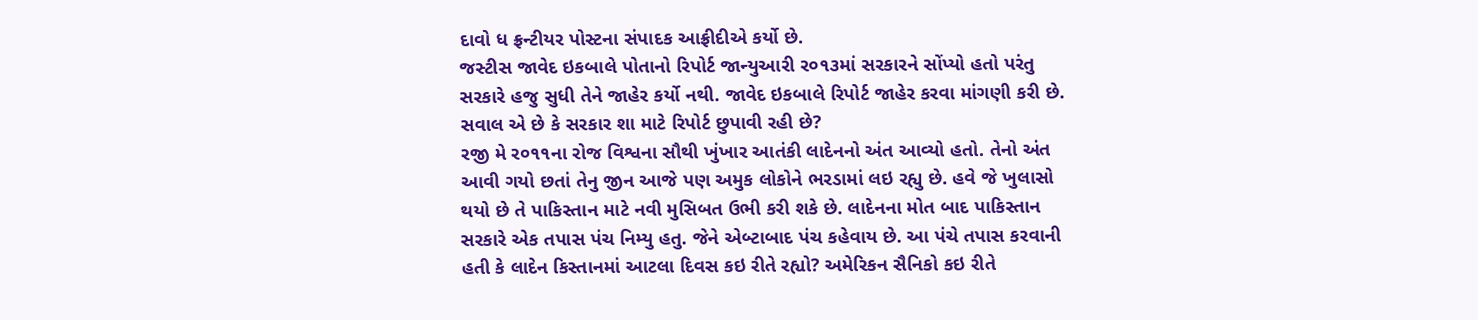દાવો ધ ફ્રન્ટીયર પોસ્ટના સંપાદક આફ્રીદીએ કર્યો છે.
જસ્ટીસ જાવેદ ઇકબાલે પોતાનો રિપોર્ટ જાન્યુઆરી ર૦૧૩માં સરકારને સોંપ્યો હતો પરંતુ સરકારે હજુ સુધી તેને જાહેર કર્યો નથી. જાવેદ ઇકબાલે રિપોર્ટ જાહેર કરવા માંગણી કરી છે. સવાલ એ છે કે સરકાર શા માટે રિપોર્ટ છુપાવી રહી છે?
રજી મે ર૦૧૧ના રોજ વિશ્વના સૌથી ખુંખાર આતંકી લાદેનનો અંત આવ્યો હતો. તેનો અંત આવી ગયો છતાં તેનુ જીન આજે પણ અમુક લોકોને ભરડામાં લઇ રહ્યુ છે. હવે જે ખુલાસો થયો છે તે પાકિસ્તાન માટે નવી મુસિબત ઉભી કરી શકે છે. લાદેનના મોત બાદ પાકિસ્તાન સરકારે એક તપાસ પંચ નિમ્યુ હતુ. જેને એબ્ટાબાદ પંચ કહેવાય છે. આ પંચે તપાસ કરવાની હતી કે લાદેન કિસ્તાનમાં આટલા દિવસ કઇ રીતે રહ્યો? અમેરિકન સૈનિકો કઇ રીતે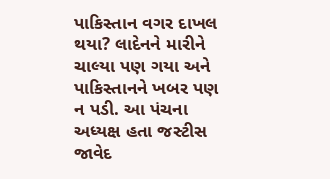પાકિસ્તાન વગર દાખલ થયા? લાદેનને મારીને ચાલ્યા પણ ગયા અને પાકિસ્તાનને ખબર પણ ન પડી. આ પંચના અધ્યક્ષ હતા જસ્ટીસ જાવેદ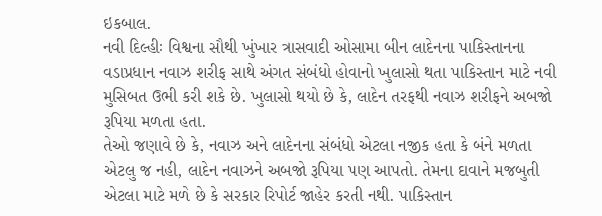ઇકબાલ.
નવી દિલ્હીઃ વિશ્વના સૌથી ખુંખાર ત્રાસવાદી ઓસામા બીન લાદેનના પાકિસ્તાનના વડાપ્રધાન નવાઝ શરીફ સાથે અંગત સંબંધો હોવાનો ખુલાસો થતા પાકિસ્તાન માટે નવી મુસિબત ઉભી કરી શકે છે. ખુલાસો થયો છે કે, લાદેન તરફથી નવાઝ શરીફને અબજો રૂપિયા મળતા હતા.
તેઓ જણાવે છે કે, નવાઝ અને લાદેનના સંબંધો એટલા નજીક હતા કે બંને મળતા એટલુ જ નહી, લાદેન નવાઝને અબજો રૂપિયા પણ આપતો. તેમના દાવાને મજબુતી એટલા માટે મળે છે કે સરકાર રિપોર્ટ જાહેર કરતી નથી. પાકિસ્તાન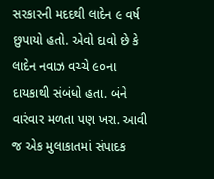સરકારની મદદથી લાદેન ૯ વર્ષ છુપાયો હતો. એવો દાવો છે કે લાદેન નવાઝ વચ્ચે ૯૦ના દાયકાથી સંબંધો હતા. બંને વારંવાર મળતા પણ ખરા. આવી જ એક મુલાકાતમાં સંપાદક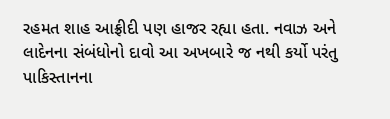રહમત શાહ આફ્રીદી પણ હાજર રહ્યા હતા. નવાઝ અને લાદેનના સંબંધોનો દાવો આ અખબારે જ નથી કર્યો પરંતુ પાકિસ્તાનના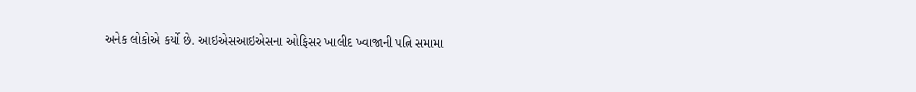અનેક લોકોએ કર્યો છે. આઇએસઆઇએસના ઓફિસર ખાલીદ ખ્વાજાની પત્નિ સમામા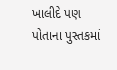ખાલીદે પણ પોતાના પુસ્તકમાં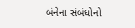બંનેના સંબંધોનો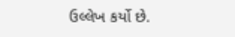ઉલ્લેખ કર્યો છે.